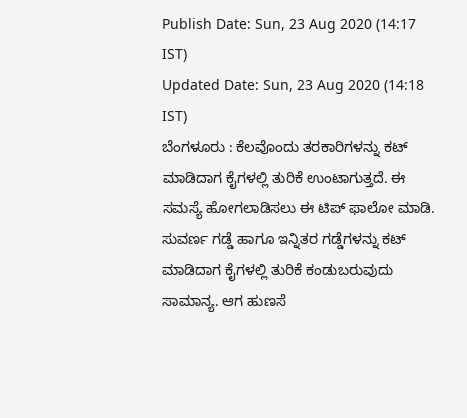Publish Date: Sun, 23 Aug 2020 (14:17 IST)
Updated Date: Sun, 23 Aug 2020 (14:18 IST)
ಬೆಂಗಳೂರು : ಕೆಲವೊಂದು ತರಕಾರಿಗಳನ್ನು ಕಟ್ ಮಾಡಿದಾಗ ಕೈಗಳಲ್ಲಿ ತುರಿಕೆ ಉಂಟಾಗುತ್ತದೆ. ಈ ಸಮಸ್ಯೆ ಹೋಗಲಾಡಿಸಲು ಈ ಟಿಪ್ ಫಾಲೋ ಮಾಡಿ.
ಸುವರ್ಣ ಗಡ್ಡೆ ಹಾಗೂ ಇನ್ನಿತರ ಗಡ್ಡೆಗಳನ್ನು ಕಟ್ ಮಾಡಿದಾಗ ಕೈಗಳಲ್ಲಿ ತುರಿಕೆ ಕಂಡುಬರುವುದು ಸಾಮಾನ್ಯ. ಆಗ ಹುಣಸೆ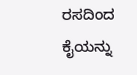ರಸದಿಂದ ಕೈಯನ್ನು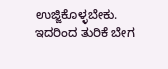ಉಜ್ಜಿಕೊಳ್ಳಬೇಕು. ಇದರಿಂದ ತುರಿಕೆ ಬೇಗ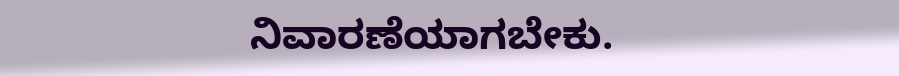ನಿವಾರಣೆಯಾಗಬೇಕು.